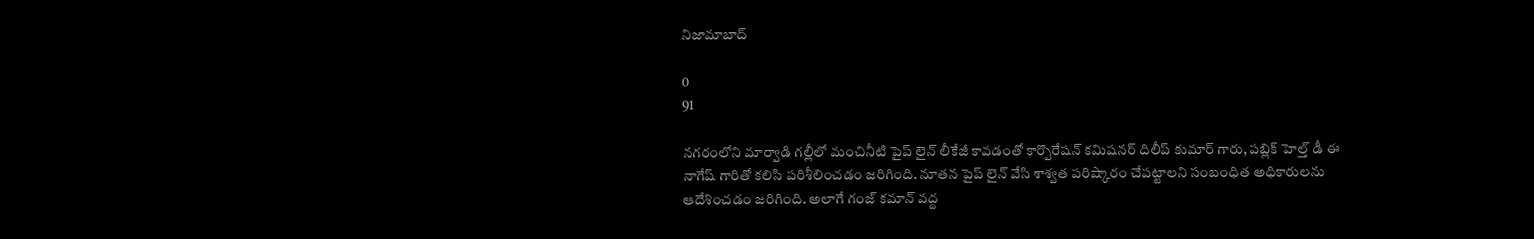నిజామాబాద్

0
91

నగరంలోని మార్వాడి గల్లీలో మంచినీటి పైప్ లైన్ లీకేజీ కావడంతో కార్పొరేషన్ కమిషనర్ దిలీప్ కుమార్ గారు, పబ్లిక్ హెల్త్ డీ ఈ నాగేష్ గారితో కలిసి పరిశీలించడం జరిగింది. నూతన పైప్ లైన్ వేసి శాశ్వత పరిష్కారం చేపట్టాలని సంబంధిత అధికారులను ఆదేశించడం జరిగింది. అలాగే గంజ్ కమాన్ వద్ద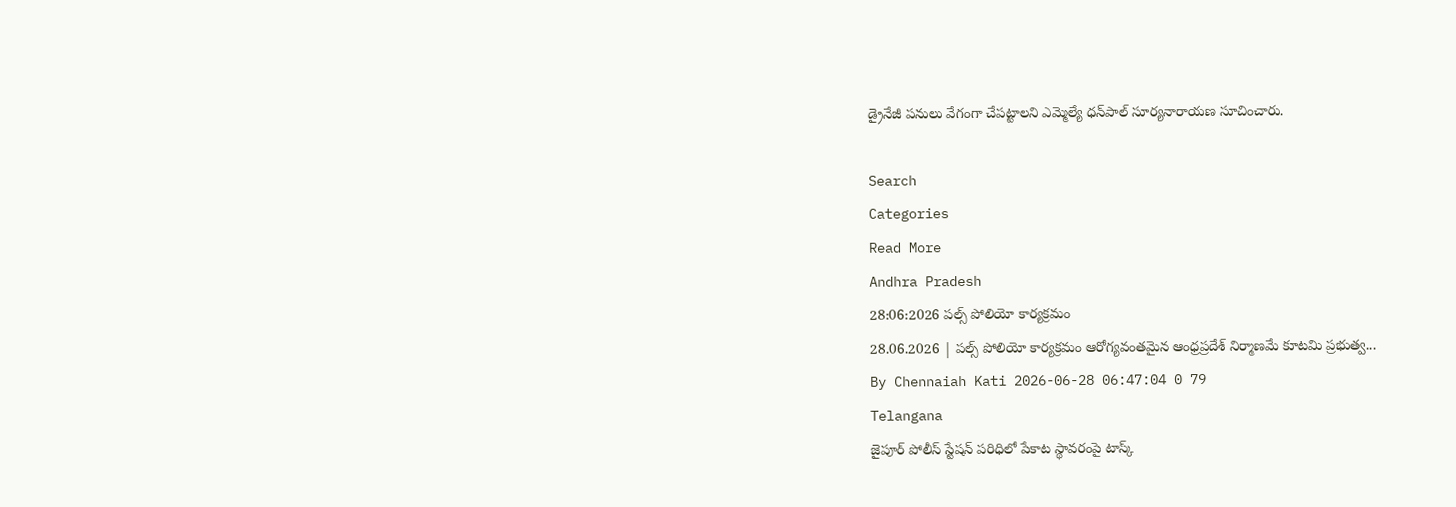డ్రైనేజీ పనులు వేగంగా చేపట్టాలని ఎమ్మెల్యే ధన్‌పాల్ సూర్యనారాయణ సూచించారు.

Search
Categories
Read More
Andhra Pradesh
28:06:2026 పల్స్ పోలియో కార్యక్రమం
28.06.2026 | పల్స్ పోలియో కార్యక్రమం ఆరోగ్యవంతమైన ఆంధ్రప్రదేశ్‌ నిర్మాణమే కూటమి ప్రభుత్వ...
By Chennaiah Kati 2026-06-28 06:47:04 0 79
Telangana
జైపూర్ పోలీస్ స్టేషన్ పరిధిలో పేకాట స్థావరంపై టాస్క్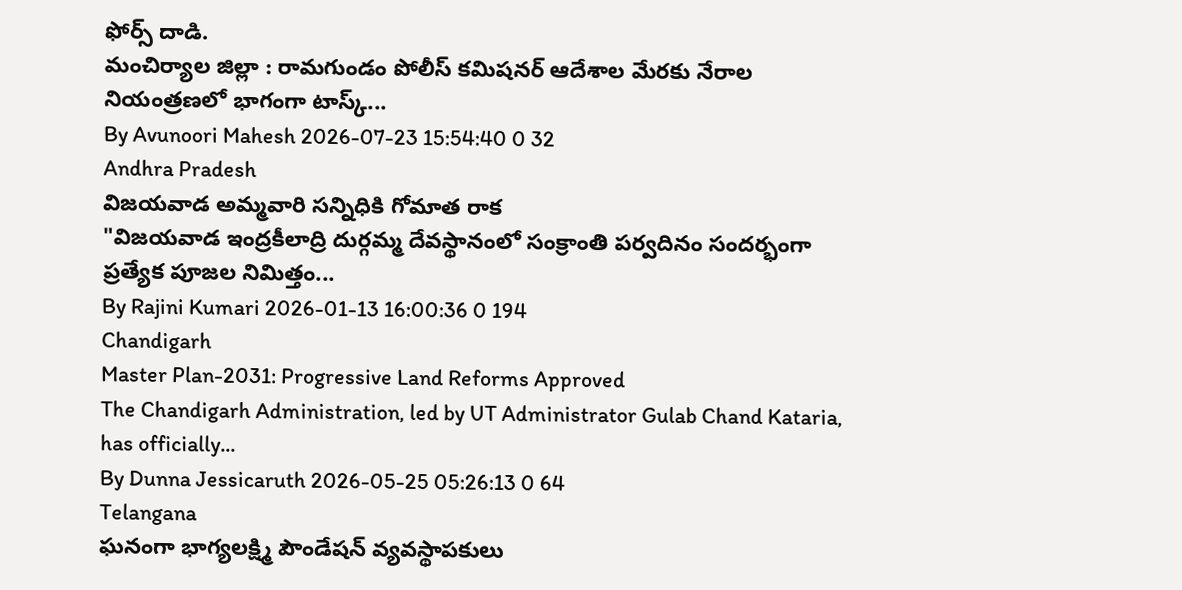ఫోర్స్ దాడి.
మంచిర్యాల జిల్లా : రామగుండం పోలీస్ కమిషనర్ ఆదేశాల మేరకు నేరాల నియంత్రణలో భాగంగా టాస్క్...
By Avunoori Mahesh 2026-07-23 15:54:40 0 32
Andhra Pradesh
విజయవాడ అమ్మవారి సన్నిధికి గోమాత రాక
"విజయవాడ ఇంద్రకీలాద్రి దుర్గమ్మ దేవస్థానంలో సంక్రాంతి పర్వదినం సందర్భంగా ప్రత్యేక పూజల నిమిత్తం...
By Rajini Kumari 2026-01-13 16:00:36 0 194
Chandigarh
Master Plan-2031: Progressive Land Reforms Approved
The Chandigarh Administration, led by UT Administrator Gulab Chand Kataria, has officially...
By Dunna Jessicaruth 2026-05-25 05:26:13 0 64
Telangana
ఘనంగా భాగ్యలక్ష్మి పౌండేషన్ వ్యవస్థాపకులు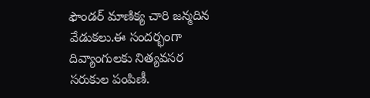ఫౌండర్ మాణిక్య చారి జన్మదిన వేడుకలు.ఈ సందర్భంగా దివ్యాంగులకు నిత్యవసర సరుకుల పంపిణీ.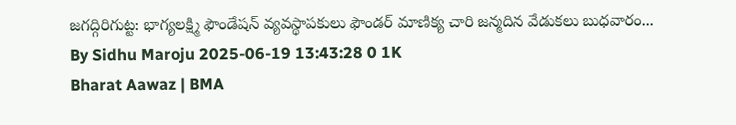జగద్గిరిగుట్ట: భాగ్యలక్ష్మి ఫౌండేషన్ వ్యవస్థాపకులు ఫౌండర్ మాణిక్య చారి జన్మదిన వేడుకలు బుధవారం...
By Sidhu Maroju 2025-06-19 13:43:28 0 1K
Bharat Aawaz | BMA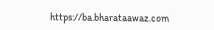https://ba.bharataawaz.com